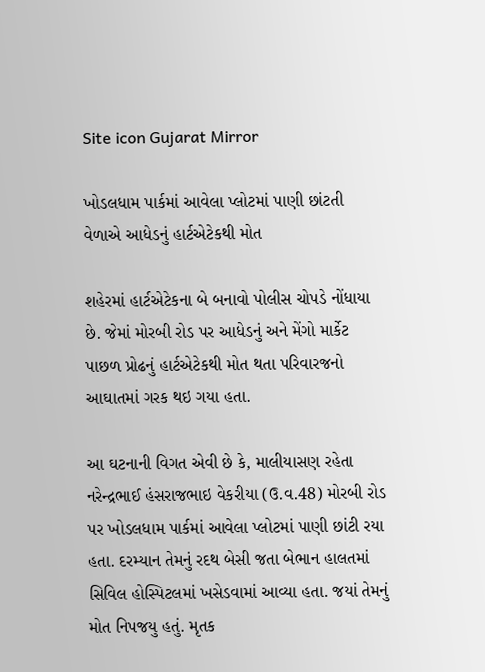Site icon Gujarat Mirror

ખોડલધામ પાર્કમાં આવેલા પ્લોટમાં પાણી છાંટતી વેળાએ આધેડનું હાર્ટએટેકથી મોત

શહેરમાં હાર્ટએટેકના બે બનાવો પોલીસ ચોપડે નોંધાયા છે. જેમાં મોરબી રોડ પર આધેડનું અને મેંગો માર્કેટ પાછળ પ્રોઢનું હાર્ટએટેકથી મોત થતા પરિવારજનો આઘાતમાં ગરક થઇ ગયા હતા.

આ ઘટનાની વિગત એવી છે કે, માલીયાસણ રહેતા નરેન્દ્રભાઈ હંસરાજભાઇ વેકરીયા (ઉ.વ.48) મોરબી રોડ પર ખોડલધામ પાર્કમાં આવેલા પ્લોટમાં પાણી છાંટી રયા હતા. દરમ્યાન તેમનું રદથ બેસી જતા બેભાન હાલતમાં સિવિલ હોસ્પિટલમાં ખસેડવામાં આવ્યા હતા. જયાં તેમનું મોત નિપજયુ હતું. મૃતક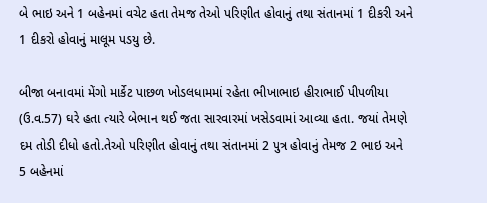બે ભાઇ અને 1 બહેનમાં વચેટ હતા તેમજ તેઓ પરિણીત હોવાનું તથા સંતાનમાં 1 દીકરી અને 1 દીકરો હોવાનું માલૂમ પડયુ છે.

બીજા બનાવમાં મેંગો માર્કેટ પાછળ ખોડલધામમાં રહેતા ભીખાભાઇ હીરાભાઈ પીપળીયા (ઉ.વ.57) ઘરે હતા ત્યારે બેભાન થઈ જતા સારવારમાં ખસેડવામાં આવ્યા હતા. જયાં તેમણે દમ તોડી દીધો હતો.તેઓ પરિણીત હોવાનું તથા સંતાનમાં 2 પુત્ર હોવાનું તેમજ 2 ભાઇ અને 5 બહેનમાં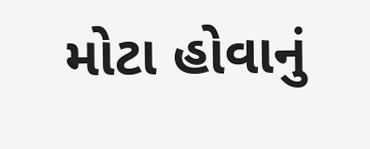મોટા હોવાનું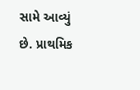સામે આવ્યું છે. પ્રાથમિક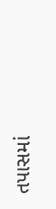તપાસમાં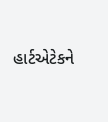હાર્ટએટેકને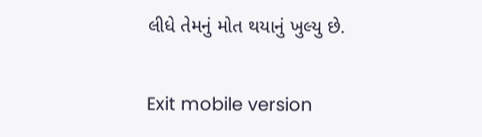લીધે તેમનું મોત થયાનું ખુલ્યુ છે.

Exit mobile version